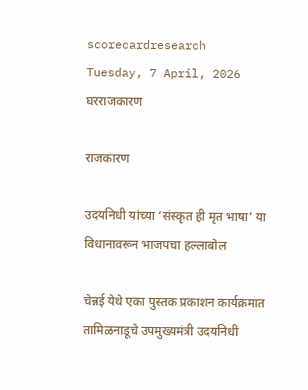scorecardresearch
Tuesday, 7 April, 2026
घरराजकारण

राजकारण

उदयनिधी यांच्या ‘संस्कृत ही मृत भाषा’ या विधानावरून भाजपचा हल्लाबोल

चेन्नई येथे एका पुस्तक प्रकाशन कार्यक्रमात तामिळनाडूचे उपमुख्यमंत्री उदयनिधी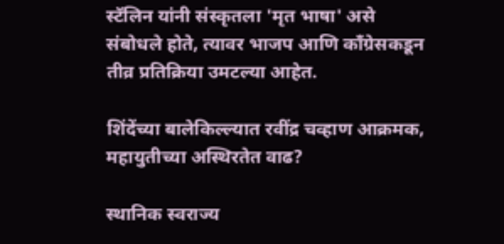स्टॅलिन यांनी संस्कृतला 'मृत भाषा' असे संबोधले होते, त्यावर भाजप आणि काँग्रेसकडून तीव्र प्रतिक्रिया उमटल्या आहेत.

शिंदेंच्या बालेकिल्ल्यात रवींद्र चव्हाण आक्रमक, महायुतीच्या अस्थिरतेत वाढ?

स्थानिक स्वराज्य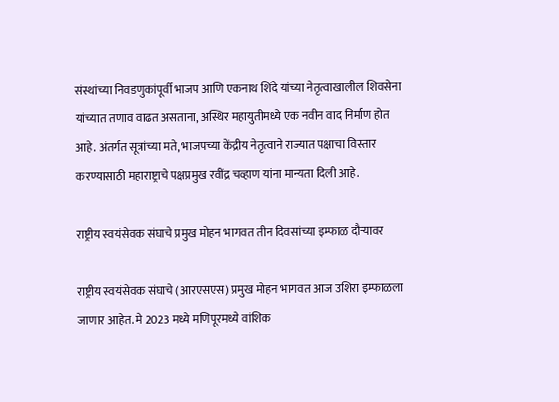संस्थांच्या निवडणुकांपूर्वी भाजप आणि एकनाथ शिंदे यांच्या नेतृत्वाखालील शिवसेना यांच्यात तणाव वाढत असताना, अस्थिर महायुतीमध्ये एक नवीन वाद निर्माण होत आहे. अंतर्गत सूत्रांच्या मते, भाजपच्या केंद्रीय नेतृत्वाने राज्यात पक्षाचा विस्तार करण्यासाठी महाराष्ट्राचे पक्षप्रमुख रवींद्र चव्हाण यांना मान्यता दिली आहे.

राष्ट्रीय स्वयंसेवक संघाचे प्रमुख मोहन भागवत तीन दिवसांच्या इम्फाळ दौऱ्यावर

राष्ट्रीय स्वयंसेवक संघाचे (आरएसएस) प्रमुख मोहन भागवत आज उशिरा इम्फाळला जाणार आहेत. मे 2023 मध्ये मणिपूरमध्ये वांशिक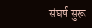संघर्ष सुरू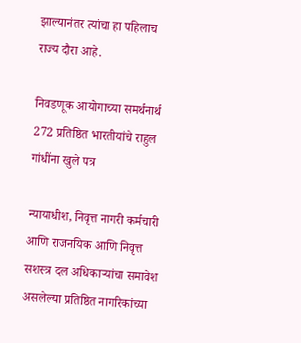झाल्यानंतर त्यांचा हा पहिलाच राज्य दौरा आहे.

निवडणूक आयोगाच्या समर्थनार्थ 272 प्रतिष्ठित भारतीयांचे राहुल गांधींना खुले पत्र

न्यायाधीश, निवृत्त नागरी कर्मचारी आणि राजनयिक आणि निवृत्त सशस्त्र दल अधिकाऱ्यांचा समावेश असलेल्या प्रतिष्ठित नागरिकांच्या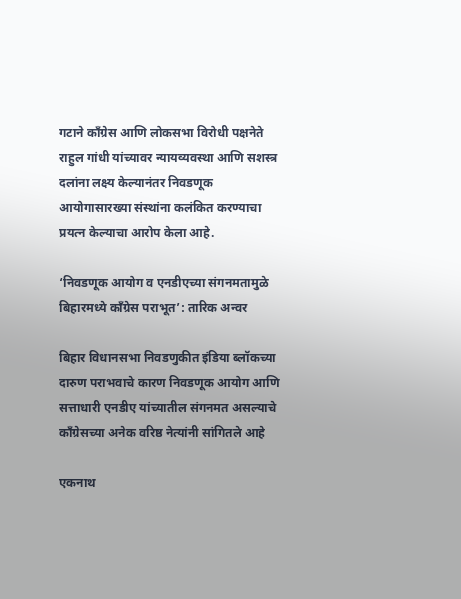गटाने काँग्रेस आणि लोकसभा विरोधी पक्षनेते राहुल गांधी यांच्यावर न्यायव्यवस्था आणि सशस्त्र दलांना लक्ष्य केल्यानंतर निवडणूक आयोगासारख्या संस्थांना कलंकित करण्याचा प्रयत्न केल्याचा आरोप केला आहे.

‘निवडणूक आयोग व एनडीएच्या संगनमतामुळे बिहारमध्ये काँग्रेस पराभूत’: तारिक अन्वर

बिहार विधानसभा निवडणुकीत इंडिया ब्लॉकच्या दारुण पराभवाचे कारण निवडणूक आयोग आणि सत्ताधारी एनडीए यांच्यातील संगनमत असल्याचे काँग्रेसच्या अनेक वरिष्ठ नेत्यांनी सांगितले आहे

एकनाथ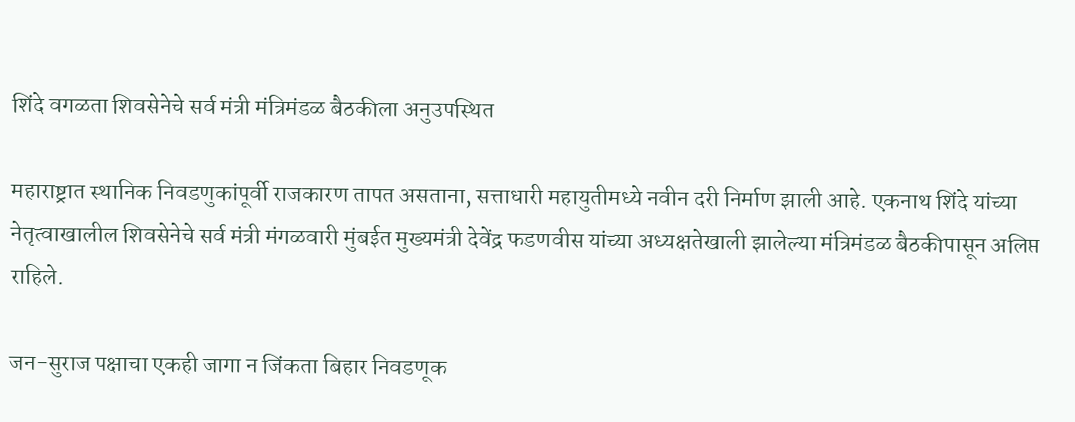शिंदे वगळता शिवसेनेचे सर्व मंत्री मंत्रिमंडळ बैठकीला अनुउपस्थित

महाराष्ट्रात स्थानिक निवडणुकांपूर्वी राजकारण तापत असताना, सत्ताधारी महायुतीमध्ये नवीन दरी निर्माण झाली आहे. एकनाथ शिंदे यांच्या नेतृत्वाखालील शिवसेनेचे सर्व मंत्री मंगळवारी मुंबईत मुख्यमंत्री देवेंद्र फडणवीस यांच्या अध्यक्षतेखाली झालेल्या मंत्रिमंडळ बैठकीपासून अलिप्त राहिले.

जन-सुराज पक्षाचा एकही जागा न जिंकता बिहार निवडणूक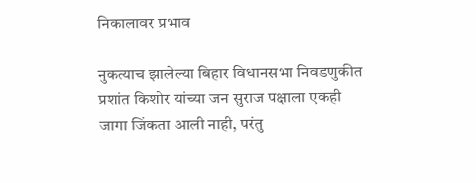निकालावर प्रभाव

नुकत्याच झालेल्या बिहार विधानसभा निवडणुकीत प्रशांत किशोर यांच्या जन सुराज पक्षाला एकही जागा जिंकता आली नाही, परंतु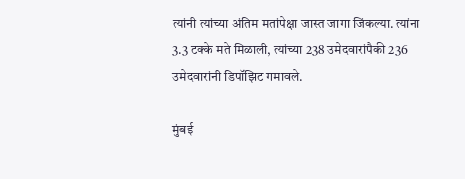त्यांनी त्यांच्या अंतिम मतांपेक्षा जास्त जागा जिंकल्या. त्यांना 3.3 टक्के मते मिळाली, त्यांच्या 238 उमेदवारांपैकी 236 उमेदवारांनी डिपॉझिट गमावले.

मुंबई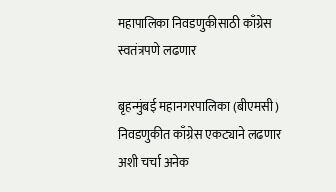महापालिका निवडणुकीसाठी काँग्रेस स्वतंत्रपणे लढणार

बृहन्मुंबई महानगरपालिका (बीएमसी) निवडणुकीत काँग्रेस एकट्याने लढणार अशी चर्चा अनेक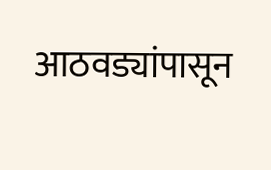आठवड्यांपासून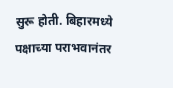सुरू होती. बिहारमध्ये पक्षाच्या पराभवानंतर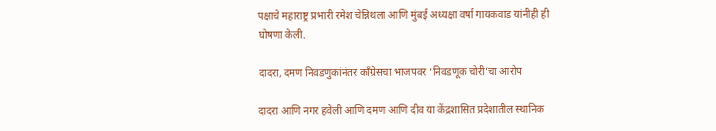पक्षाचे महाराष्ट्र प्रभारी रमेश चेन्निथला आणि मुंबई अध्यक्षा वर्षा गायकवाड यांनीही ही घोषणा केली.

दादरा, दमण निवडणुकांनंतर काँग्रेसचा भाजपवर ‘निवडणूक चोरी’चा आरोप

दादरा आणि नगर हवेली आणि दमण आणि दीव या केंद्रशासित प्रदेशातील स्थानिक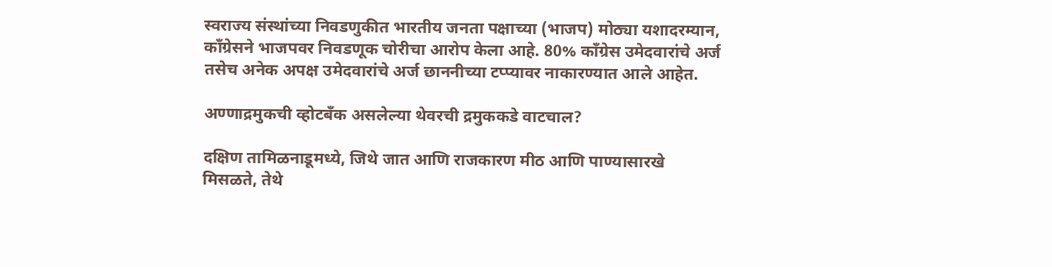स्वराज्य संस्थांच्या निवडणुकीत भारतीय जनता पक्षाच्या (भाजप) मोठ्या यशादरम्यान, काँग्रेसने भाजपवर निवडणूक चोरीचा आरोप केला आहे. 80% काँग्रेस उमेदवारांचे अर्ज तसेच अनेक अपक्ष उमेदवारांचे अर्ज छाननीच्या टप्प्यावर नाकारण्यात आले आहेत.

अण्णाद्रमुकची व्होटबँक असलेल्या थेवरची द्रमुककडे वाटचाल?

दक्षिण तामिळनाडूमध्ये, जिथे जात आणि राजकारण मीठ आणि पाण्यासारखे मिसळते, तेथे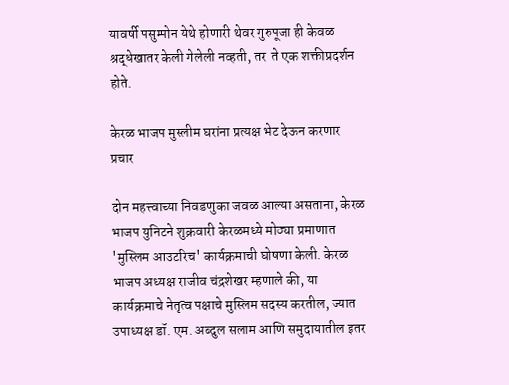यावर्षी पसुम्पोन येथे होणारी थेवर गुरुपूजा ही केवळ श्रद्धेखातर केली गेलेली नव्हती, तर  ते एक शक्तीप्रदर्शन होते.

केरळ भाजप मुस्लीम घरांना प्रत्यक्ष भेट देऊन करणार प्रचार

दोन महत्त्वाच्या निवडणुका जवळ आल्या असताना, केरळ भाजप युनिटने शुक्रवारी केरळमध्ये मोठ्या प्रमाणात 'मुस्लिम आउटरिच' कार्यक्रमाची घोषणा केली. केरळ भाजप अध्यक्ष राजीव चंद्रशेखर म्हणाले की, या कार्यक्रमाचे नेतृत्व पक्षाचे मुस्लिम सदस्य करतील, ज्यात उपाध्यक्ष डॉ. एम. अब्दुल सलाम आणि समुदायातील इतर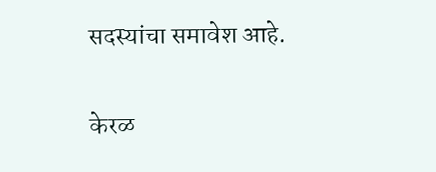सदस्यांचा समावेश आहे.

केरळ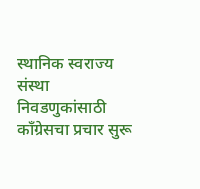स्थानिक स्वराज्य संस्था निवडणुकांसाठी काँग्रेसचा प्रचार सुरू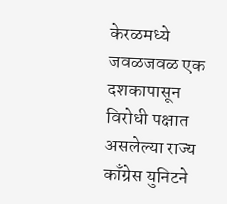केरळमध्ये जवळजवळ एक दशकापासून विरोधी पक्षात असलेल्या राज्य काँग्रेस युनिटने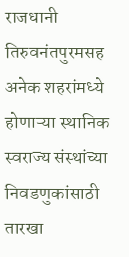राजधानी तिरुवनंतपुरमसह अनेक शहरांमध्ये होणाऱ्या स्थानिक स्वराज्य संस्थांच्या निवडणुकांसाठी तारखा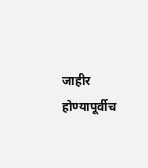जाहीर होण्यापूर्वीच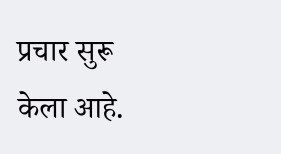प्रचार सुरू केला आहे.